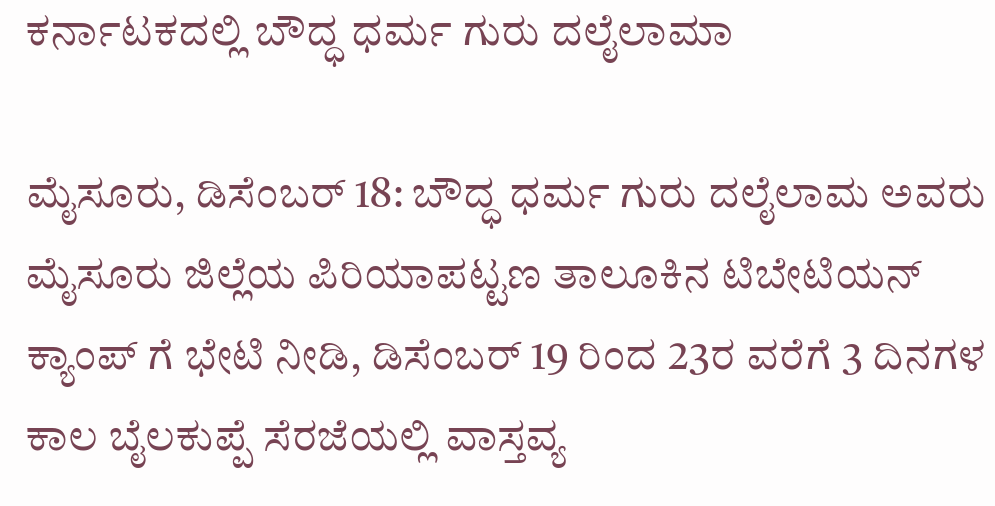ಕರ್ನಾಟಕದಲ್ಲಿ ಬೌದ್ಧ ಧರ್ಮ ಗುರು ದಲೈಲಾಮಾ

ಮೈಸೂರು, ಡಿಸೆಂಬರ್ 18: ಬೌದ್ಧ ಧರ್ಮ ಗುರು ದಲೈಲಾಮ ಅವರು ಮೈಸೂರು ಜಿಲ್ಲೆಯ ಪಿರಿಯಾಪಟ್ಟಣ ತಾಲೂಕಿನ ಟಿಬೇಟಿಯನ್ ಕ್ಯಾಂಪ್ ಗೆ ಭೇಟಿ ನೀಡಿ, ಡಿಸೆಂಬರ್ 19 ರಿಂದ 23ರ ವರೆಗೆ 3 ದಿನಗಳ ಕಾಲ ಬೈಲಕುಪ್ಪೆ ಸೆರಜೆಯಲ್ಲಿ ವಾಸ್ತವ್ಯ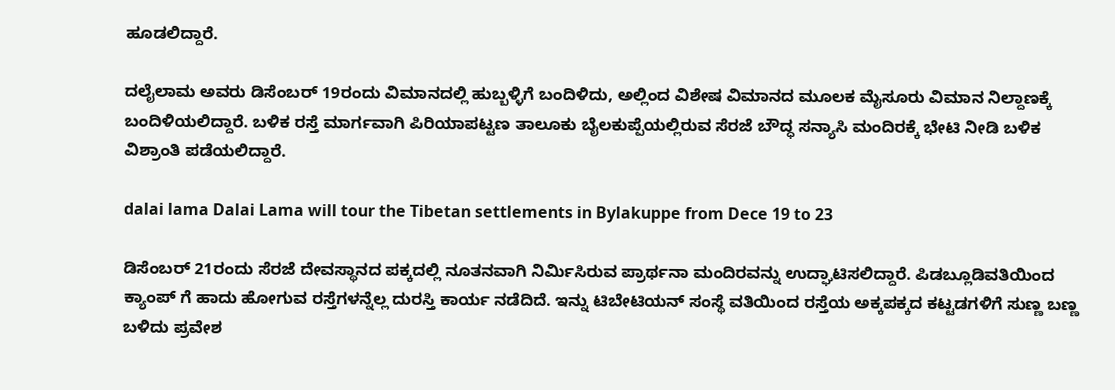ಹೂಡಲಿದ್ದಾರೆ.

ದಲೈಲಾಮ ಅವರು ಡಿಸೆಂಬರ್ 19ರಂದು ವಿಮಾನದಲ್ಲಿ ಹುಬ್ಬಳ್ಳಿಗೆ ಬಂದಿಳಿದು, ಅಲ್ಲಿಂದ ವಿಶೇಷ ವಿಮಾನದ ಮೂಲಕ ಮೈಸೂರು ವಿಮಾನ ನಿಲ್ದಾಣಕ್ಕೆ ಬಂದಿಳಿಯಲಿದ್ದಾರೆ. ಬಳಿಕ ರಸ್ತೆ ಮಾರ್ಗವಾಗಿ ಪಿರಿಯಾಪಟ್ಟಣ ತಾಲೂಕು ಬೈಲಕುಪ್ಪೆಯಲ್ಲಿರುವ ಸೆರಜೆ ಬೌದ್ಧ ಸನ್ಯಾಸಿ ಮಂದಿರಕ್ಕೆ ಭೇಟಿ ನೀಡಿ ಬಳಿಕ ವಿಶ್ರಾಂತಿ ಪಡೆಯಲಿದ್ದಾರೆ.

dalai lama Dalai Lama will tour the Tibetan settlements in Bylakuppe from Dece 19 to 23

ಡಿಸೆಂಬರ್ 21ರಂದು ಸೆರಜೆ ದೇವಸ್ಥಾನದ ಪಕ್ಕದಲ್ಲಿ ನೂತನವಾಗಿ ನಿರ್ಮಿಸಿರುವ ಪ್ರಾರ್ಥನಾ ಮಂದಿರವನ್ನು ಉದ್ಘಾಟಿಸಲಿದ್ದಾರೆ. ಪಿಡಬ್ಲೂಡಿವತಿಯಿಂದ ಕ್ಯಾಂಪ್‍ ಗೆ ಹಾದು ಹೋಗುವ ರಸ್ತೆಗಳನ್ನೆಲ್ಲ ದುರಸ್ತಿ ಕಾರ್ಯ ನಡೆದಿದೆ. ಇನ್ನು ಟಿಬೇಟಿಯನ್ ಸಂಸ್ಥೆ ವತಿಯಿಂದ ರಸ್ತೆಯ ಅಕ್ಕಪಕ್ಕದ ಕಟ್ಟಡಗಳಿಗೆ ಸುಣ್ಣ ಬಣ್ಣ ಬಳಿದು ಪ್ರವೇಶ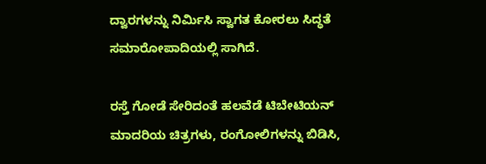ದ್ವಾರಗಳನ್ನು ನಿರ್ಮಿಸಿ ಸ್ವಾಗತ ಕೋರಲು ಸಿದ್ಧತೆ ಸಮಾರೋಪಾದಿಯಲ್ಲಿ ಸಾಗಿದೆ.

ರಸ್ತೆ ಗೋಡೆ ಸೇರಿದಂತೆ ಹಲವೆಡೆ ಟಿಬೇಟಿಯನ್ ಮಾದರಿಯ ಚಿತ್ರಗಳು, ರಂಗೋಲಿಗಳನ್ನು ಬಿಡಿಸಿ,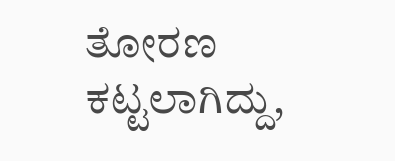ತೋರಣ ಕಟ್ಟಲಾಗಿದ್ದು,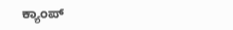ಕ್ಯಾಂಪ್‍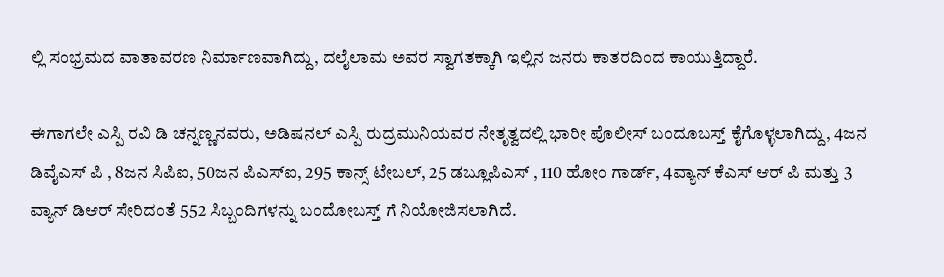ಲ್ಲಿ ಸಂಭ್ರಮದ ವಾತಾವರಣ ನಿರ್ಮಾಣವಾಗಿದ್ದು, ದಲೈಲಾಮ ಅವರ ಸ್ವಾಗತಕ್ಕಾಗಿ ಇಲ್ಲಿನ ಜನರು ಕಾತರದಿಂದ ಕಾಯುತ್ತಿದ್ದಾರೆ.

ಈಗಾಗಲೇ ಎಸ್ಪಿ ರವಿ ಡಿ ಚನ್ನಣ್ಣನವರು, ಅಡಿಷನಲ್ ಎಸ್ಪಿ ರುದ್ರಮುನಿಯವರ ನೇತೃತ್ವದಲ್ಲಿ ಭಾರೀ ಪೊಲೀಸ್ ಬಂದೂಬಸ್ತ್ ಕೈಗೊಳ್ಳಲಾಗಿದ್ದು, 4ಜನ ಡಿವೈಎಸ್ ಪಿ , 8ಜನ ಸಿಪಿಐ, 50ಜನ ಪಿಎಸ್ಐ, 295 ಕಾನ್ಸ್ ಟೇಬಲ್, 25 ಡಬ್ಲೂಪಿಎಸ್ , 110 ಹೋಂ ಗಾರ್ಡ್, 4ವ್ಯಾನ್ ಕೆಎಸ್ ಆರ್ ಪಿ ಮತ್ತು 3 ವ್ಯಾನ್ ಡಿಆರ್ ಸೇರಿದಂತೆ 552 ಸಿಬ್ಬಂದಿಗಳನ್ನು ಬಂದೋಬಸ್ತ್ ಗೆ ನಿಯೋಜಿಸಲಾಗಿದೆ.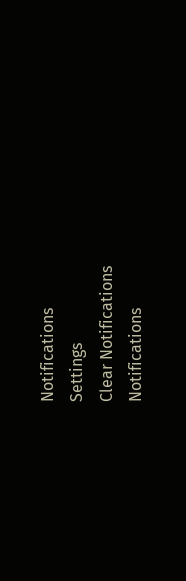Notifications
Settings
Clear Notifications
Notifications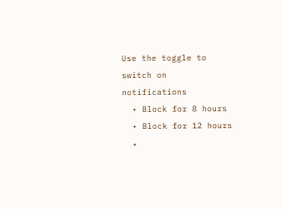Use the toggle to switch on notifications
  • Block for 8 hours
  • Block for 12 hours
  •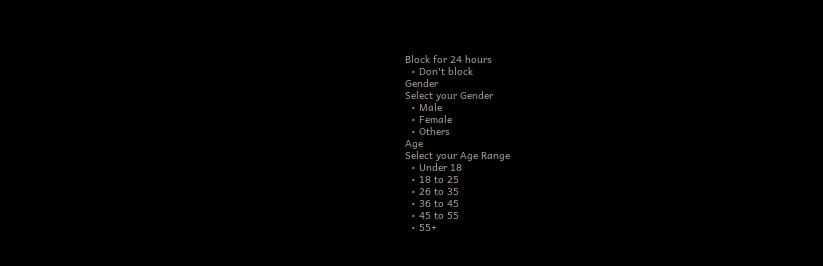Block for 24 hours
  • Don't block
Gender
Select your Gender
  • Male
  • Female
  • Others
Age
Select your Age Range
  • Under 18
  • 18 to 25
  • 26 to 35
  • 36 to 45
  • 45 to 55
  • 55+